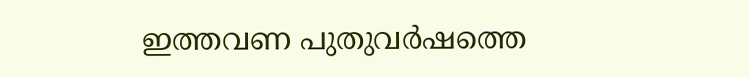ഇത്തവണ പുതുവര്‍ഷത്തെ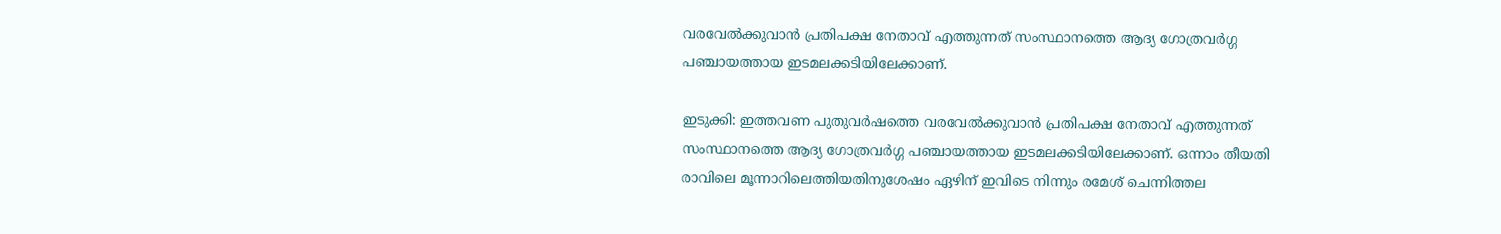വരവേല്‍ക്കുവാന്‍ പ്രതിപക്ഷ നേതാവ് എത്തുന്നത് സംസ്ഥാനത്തെ ആദ്യ ഗോത്രവര്‍ഗ്ഗ പഞ്ചായത്തായ ഇടമലക്കടിയിലേക്കാണ്.

ഇടുക്കി: ഇത്തവണ പുതുവര്‍ഷത്തെ വരവേല്‍ക്കുവാന്‍ പ്രതിപക്ഷ നേതാവ് എത്തുന്നത് സംസ്ഥാനത്തെ ആദ്യ ഗോത്രവര്‍ഗ്ഗ പഞ്ചായത്തായ ഇടമലക്കടിയിലേക്കാണ്. ഒന്നാം തീയതി രാവിലെ മൂന്നാറിലെത്തിയതിനുശേഷം ഏഴിന് ഇവിടെ നിന്നും രമേശ് ചെന്നിത്തല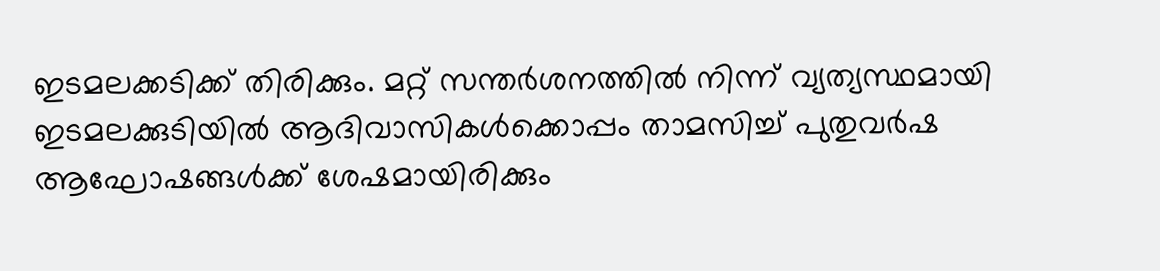ഇടമലക്കടിക്ക് തിരിക്കും. മറ്റ് സന്തര്‍ശനത്തില്‍ നിന്ന് വ്യത്യസ്ഥമായി ഇടമലക്കുടിയില്‍ ആദിവാസികള്‍ക്കൊപ്പം താമസിച്ച് പുതുവര്‍ഷ ആഘോഷങ്ങള്‍ക്ക് ശേഷമായിരിക്കും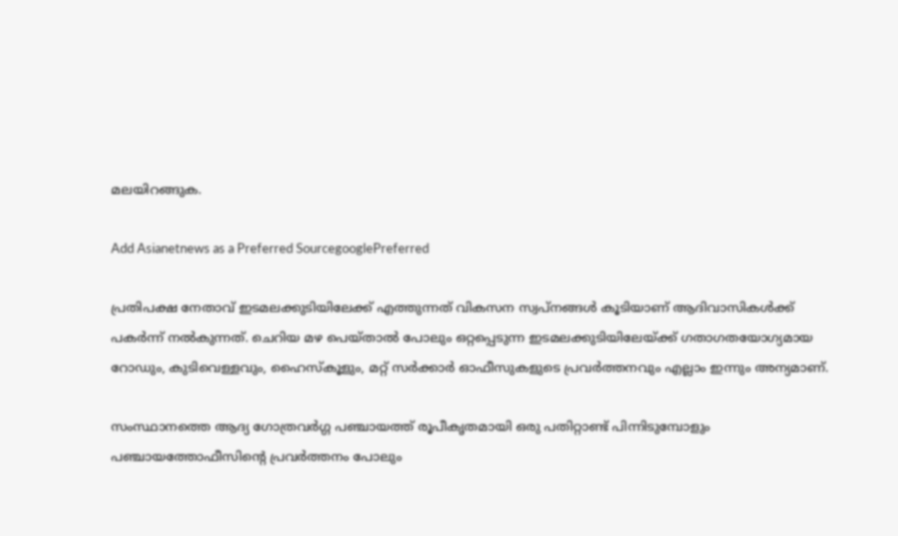മലയിറങ്ങുക.

Add Asianetnews as a Preferred SourcegooglePreferred

പ്രതിപക്ഷ നേതാവ് ഇടമലക്കുടിയിലേക്ക് എത്തുന്നത് വികസന സ്വപ്‌നങ്ങള്‍ കൂടിയാണ് ആദിവാസികള്‍ക്ക് പകര്‍ന്ന് നല്‍കുന്നത്. ചെറിയ മഴ പെയ്താല്‍ പോലും ഒറ്റപ്പെടുന്ന ഇടമലക്കുടിയിലേയ്ക്ക് ഗതാഗതയോഗ്യമായ റോഡും, കുടിവെള്ളവും, ഹൈസ്‌കൂളും, മറ്റ് സര്‍ക്കാര്‍ ഓഫീസുകളുടെ പ്രവര്‍ത്തനവും എല്ലാം ഇന്നും അന്യമാണ്.

സംസ്ഥാനത്തെ ആദ്യ ഗോത്രവര്‍ഗ്ഗ പഞ്ചായത്ത് രൂപീകൃതമായി ഒരു പതിറ്റാണ്ട് പിന്നിടുമ്പോളും പഞ്ചായത്തോഫീസിന്റെ പ്രവര്‍ത്തനം പോലും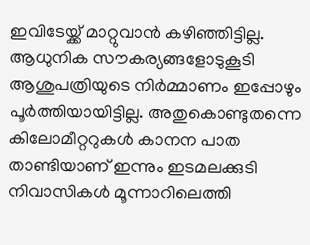ഇവിടേയ്ക്ക് മാറ്റുവാന്‍ കഴിഞ്ഞിട്ടില്ല. ആധുനിക സൗകര്യങ്ങളോടുകൂടി ആശുപത്രിയുടെ നിര്‍മ്മാണം ഇപ്പോഴും പൂര്‍ത്തിയായിട്ടില്ല. അതുകൊണ്ടുതന്നെ കിലോമീറ്ററുകള്‍ കാനന പാത താണ്ടിയാണ് ഇന്നും ഇടമലക്കുടി നിവാസികള്‍ മൂന്നാറിലെത്തി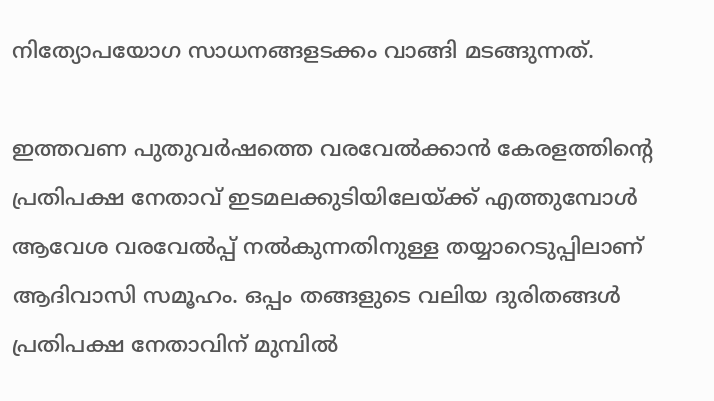നിത്യോപയോഗ സാധനങ്ങളടക്കം വാങ്ങി മടങ്ങുന്നത്.

ഇത്തവണ പുതുവര്‍ഷത്തെ വരവേല്‍ക്കാന്‍ കേരളത്തിന്റെ പ്രതിപക്ഷ നേതാവ് ഇടമലക്കുടിയിലേയ്ക്ക് എത്തുമ്പോള്‍ ആവേശ വരവേല്‍പ്പ് നല്‍കുന്നതിനുള്ള തയ്യാറെടുപ്പിലാണ് ആദിവാസി സമൂഹം. ഒപ്പം തങ്ങളുടെ വലിയ ദുരിതങ്ങള്‍ പ്രതിപക്ഷ നേതാവിന് മുമ്പില്‍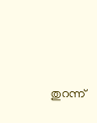തുറന്ന്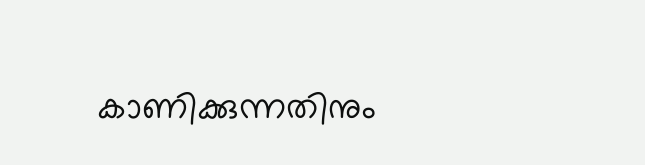കാണിക്കുന്നതിനും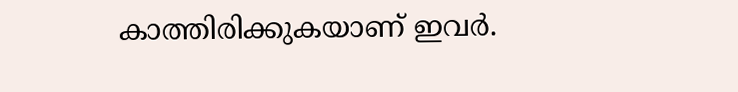കാത്തിരിക്കുകയാണ് ഇവര്‍.